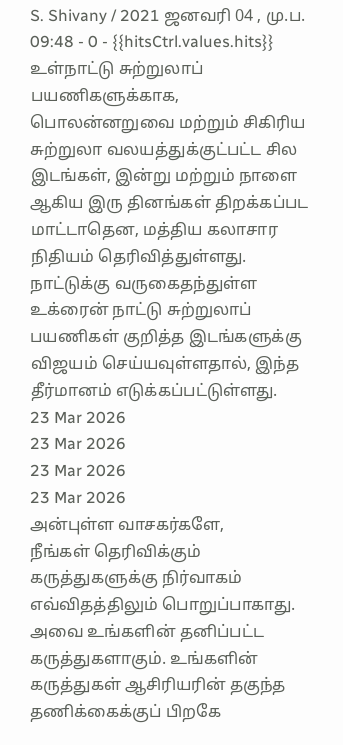S. Shivany / 2021 ஜனவரி 04 , மு.ப. 09:48 - 0 - {{hitsCtrl.values.hits}}
உள்நாட்டு சுற்றுலாப் பயணிகளுக்காக, பொலன்னறுவை மற்றும் சிகிரிய சுற்றுலா வலயத்துக்குட்பட்ட சில இடங்கள், இன்று மற்றும் நாளை ஆகிய இரு தினங்கள் திறக்கப்பட மாட்டாதென, மத்திய கலாசார நிதியம் தெரிவித்துள்ளது.
நாட்டுக்கு வருகைதந்துள்ள உக்ரைன் நாட்டு சுற்றுலாப் பயணிகள் குறித்த இடங்களுக்கு விஜயம் செய்யவுள்ளதால், இந்த தீர்மானம் எடுக்கப்பட்டுள்ளது.
23 Mar 2026
23 Mar 2026
23 Mar 2026
23 Mar 2026
அன்புள்ள வாசகர்களே,
நீங்கள் தெரிவிக்கும் கருத்துகளுக்கு நிர்வாகம் எவ்விதத்திலும் பொறுப்பாகாது. அவை உங்களின் தனிப்பட்ட கருத்துகளாகும். உங்களின் கருத்துகள் ஆசிரியரின் தகுந்த தணிக்கைக்குப் பிறகே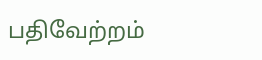பதிவேற்றம்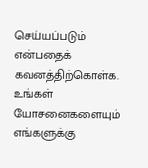செய்யப்படும் என்பதைக் கவனத்திற்கொள்க. உங்கள் யோசனைகளையும் எங்களுக்கு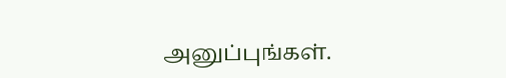அனுப்புங்கள்.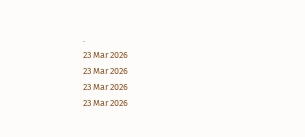.
23 Mar 2026
23 Mar 2026
23 Mar 2026
23 Mar 2026